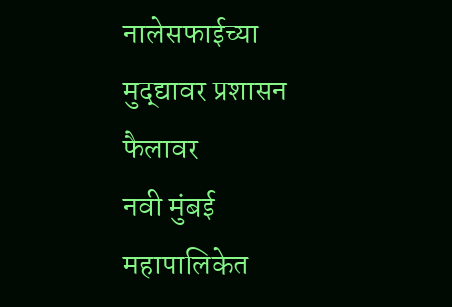नालेसफाईच्या मुद्द्यावर प्रशासन फैलावर
नवी मुंबई महापालिकेत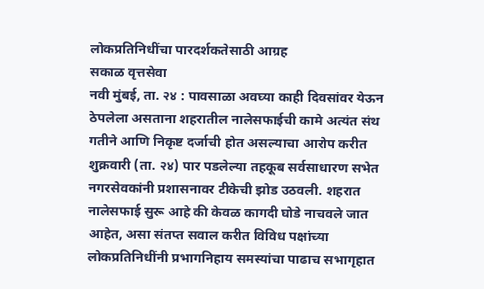लोकप्रतिनिधींचा पारदर्शकतेसाठी आग्रह
सकाळ वृत्तसेवा
नवी मुंबई, ता. २४ : पावसाळा अवघ्या काही दिवसांवर येऊन ठेपलेला असताना शहरातील नालेसफाईची कामे अत्यंत संथ गतीने आणि निकृष्ट दर्जाची होत असल्याचा आरोप करीत शुक्रवारी (ता. २४) पार पडलेल्या तहकूब सर्वसाधारण सभेत नगरसेवकांनी प्रशासनावर टीकेची झोड उठवली. शहरात नालेसफाई सुरू आहे की केवळ कागदी घोडे नाचवले जात आहेत, असा संतप्त सवाल करीत विविध पक्षांच्या लोकप्रतिनिधींनी प्रभागनिहाय समस्यांचा पाढाच सभागृहात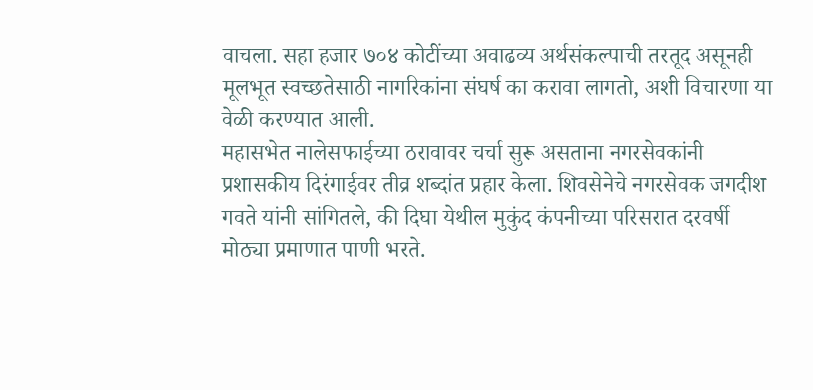वाचला. सहा हजार ७०४ कोटींच्या अवाढव्य अर्थसंकल्पाची तरतूद असूनही मूलभूत स्वच्छतेसाठी नागरिकांना संघर्ष का करावा लागतो, अशी विचारणा या वेळी करण्यात आली.
महासभेत नालेसफाईच्या ठरावावर चर्चा सुरू असताना नगरसेवकांनी प्रशासकीय दिरंगाईवर तीव्र शब्दांत प्रहार केला. शिवसेनेचे नगरसेवक जगदीश गवते यांनी सांगितले, की दिघा येथील मुकुंद कंपनीच्या परिसरात दरवर्षी मोठ्या प्रमाणात पाणी भरते.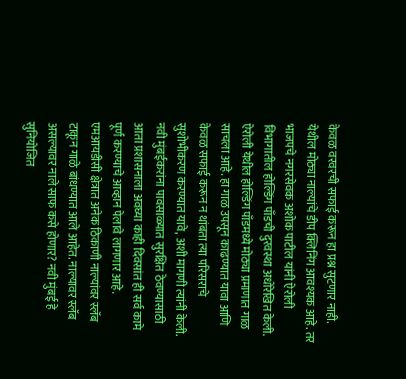केवळ वरवरची सफाई करून हा प्रश्न सुटणार नाही. येथील मोठ्या नाल्यांचे डीप क्लिनिंग आवश्यक आहे. तर भाजपचे नगरसेवक अशोक पाटील यांनी ऐरोली विभागातील होल्डिंग पाँडची दुरवस्था अधोरेखित केली. ऐरोली येथील होल्डिंग पाँडमध्ये मोठ्या प्रमाणात गाळ साचला आहे. हा गाळ उपसून काढण्यात यावा आणि केवळ सफाई करून न थांबता त्या परिसराचे सुशोभीकरण करण्यात यावे, अशी मागणी त्यांनी केली. नवी मुंबईकरांना पावसाळ्यात सुरक्षित ठेवण्यासाठी आता प्रशासनाला अवघ्या काही दिवसांत ही सर्व कामे पूर्ण करण्याचे आव्हान पेलावे लागणार आहे.
एमआयडीसी क्षेत्रात अनेक ठिकाणी नाल्यांवर स्लॅब टाकून गाळे बांधण्यात आले आहेत. नाल्यावर स्लॅब असल्यावर नाले साफ कसे होणार? नवी मुंबई हे सुनियोजित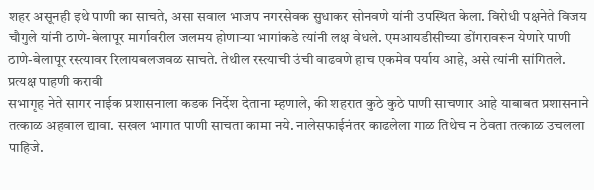शहर असूनही इथे पाणी का साचते, असा सवाल भाजप नगरसेवक सुधाकर सोनवणे यांनी उपस्थित केला. विरोधी पक्षनेते विजय चौगुले यांनी ठाणे-बेलापूर मार्गावरील जलमय होणाऱ्या भागांकडे त्यांनी लक्ष वेधले. एमआयडीसीच्या डोंगरावरून येणारे पाणी ठाणे-बेलापूर रस्त्यावर रिलायबलजवळ साचते. तेथील रस्त्याची उंची वाढवणे हाच एकमेव पर्याय आहे, असे त्यांनी सांगितले.
प्रत्यक्ष पाहणी करावी
सभागृह नेते सागर नाईक प्रशासनाला कडक निर्देश देताना म्हणाले, की शहरात कुठे कुठे पाणी साचणार आहे याबाबत प्रशासनाने तत्काळ अहवाल द्यावा. सखल भागात पाणी साचता कामा नये. नालेसफाईनंतर काढलेला गाळ तिथेच न ठेवता तत्काळ उचलला पाहिजे.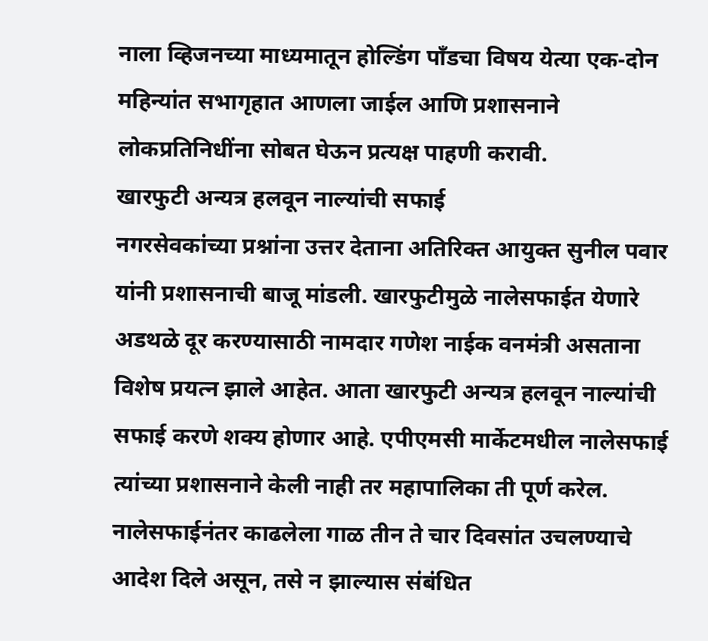नाला व्हिजनच्या माध्यमातून होल्डिंग पाँडचा विषय येत्या एक-दोन महिन्यांत सभागृहात आणला जाईल आणि प्रशासनाने लोकप्रतिनिधींना सोबत घेऊन प्रत्यक्ष पाहणी करावी.
खारफुटी अन्यत्र हलवून नाल्यांची सफाई
नगरसेवकांच्या प्रश्नांना उत्तर देताना अतिरिक्त आयुक्त सुनील पवार यांनी प्रशासनाची बाजू मांडली. खारफुटीमुळे नालेसफाईत येणारे अडथळे दूर करण्यासाठी नामदार गणेश नाईक वनमंत्री असताना विशेष प्रयत्न झाले आहेत. आता खारफुटी अन्यत्र हलवून नाल्यांची सफाई करणे शक्य होणार आहे. एपीएमसी मार्केटमधील नालेसफाई त्यांच्या प्रशासनाने केली नाही तर महापालिका ती पूर्ण करेल. नालेसफाईनंतर काढलेला गाळ तीन ते चार दिवसांत उचलण्याचे आदेश दिले असून, तसे न झाल्यास संबंधित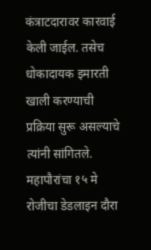कंत्राटदारावर कारवाई केली जाईल. तसेच धोकादायक इमारती खाली करण्याची प्रक्रिया सुरू असल्याचे त्यांनी सांगितले.
महापौरांचा १५ मे रोजीचा डेडलाइन दौरा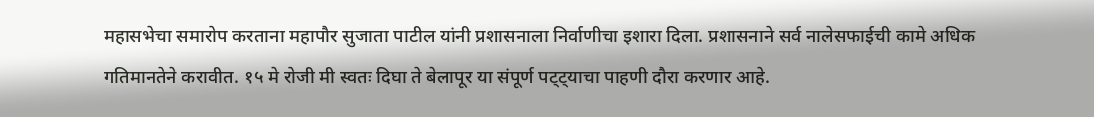महासभेचा समारोप करताना महापौर सुजाता पाटील यांनी प्रशासनाला निर्वाणीचा इशारा दिला. प्रशासनाने सर्व नालेसफाईची कामे अधिक गतिमानतेने करावीत. १५ मे रोजी मी स्वतः दिघा ते बेलापूर या संपूर्ण पट्ट्याचा पाहणी दौरा करणार आहे.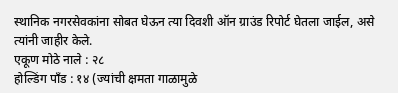स्थानिक नगरसेवकांना सोबत घेऊन त्या दिवशी ऑन ग्राउंड रिपोर्ट घेतला जाईल, असे त्यांनी जाहीर केले.
एकूण मोठे नाले : २८
होल्डिंग पाँड : १४ (ज्यांची क्षमता गाळामुळे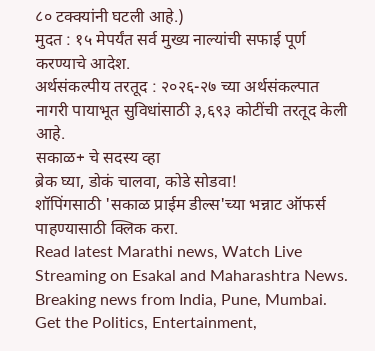८० टक्क्यांनी घटली आहे.)
मुदत : १५ मेपर्यंत सर्व मुख्य नाल्यांची सफाई पूर्ण करण्याचे आदेश.
अर्थसंकल्पीय तरतूद : २०२६-२७ च्या अर्थसंकल्पात नागरी पायाभूत सुविधांसाठी ३,६९३ कोटींची तरतूद केली आहे.
सकाळ+ चे सदस्य व्हा
ब्रेक घ्या, डोकं चालवा, कोडे सोडवा!
शॉपिंगसाठी 'सकाळ प्राईम डील्स'च्या भन्नाट ऑफर्स पाहण्यासाठी क्लिक करा.
Read latest Marathi news, Watch Live Streaming on Esakal and Maharashtra News. Breaking news from India, Pune, Mumbai. Get the Politics, Entertainment,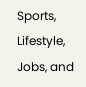Sports, Lifestyle, Jobs, and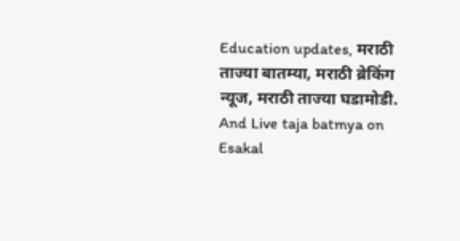Education updates, मराठी ताज्या बातम्या, मराठी ब्रेकिंग न्यूज, मराठी ताज्या घडामोडी. And Live taja batmya on Esakal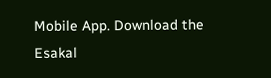Mobile App. Download the Esakal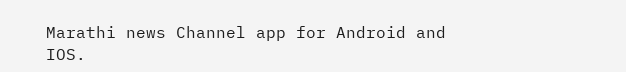Marathi news Channel app for Android and IOS.